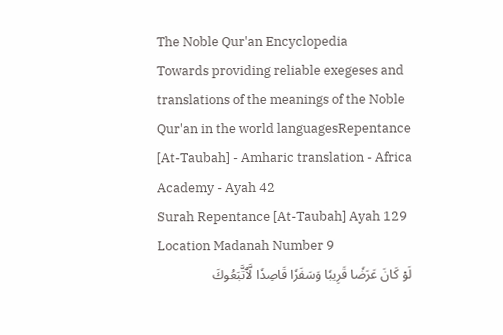The Noble Qur'an Encyclopedia
Towards providing reliable exegeses and translations of the meanings of the Noble Qur'an in the world languagesRepentance [At-Taubah] - Amharic translation - Africa Academy - Ayah 42
Surah Repentance [At-Taubah] Ayah 129 Location Madanah Number 9
لَوۡ كَانَ عَرَضٗا قَرِيبٗا وَسَفَرٗا قَاصِدٗا لَّٱتَّبَعُوكَ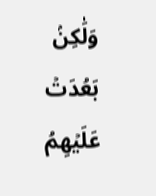وَلَٰكِنۢ بَعُدَتۡ عَلَيۡهِمُ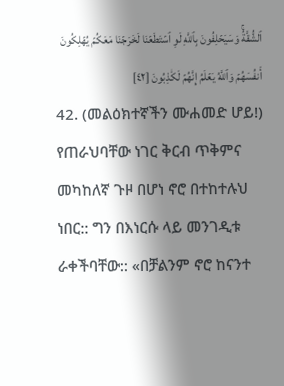ٱلشُّقَّةُۚ وَسَيَحۡلِفُونَ بِٱللَّهِ لَوِ ٱسۡتَطَعۡنَا لَخَرَجۡنَا مَعَكُمۡ يُهۡلِكُونَ أَنفُسَهُمۡ وَٱللَّهُ يَعۡلَمُ إِنَّهُمۡ لَكَٰذِبُونَ [٤٢]
42. (መልዕክተኛችን ሙሐመድ ሆይ!) የጠራህባቸው ነገር ቅርብ ጥቅምና መካከለኛ ጉዞ በሆነ ኖሮ በተከተሉህ ነበር:: ግን በእነርሱ ላይ መንገዲቱ ራቀችባቸው:: «በቻልንም ኖሮ ከናንተ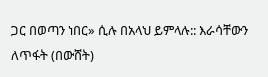ጋር በወጣን ነበር» ሲሉ በአላህ ይምላሉ:: እራሳቸውን ለጥፋት (በውሸት)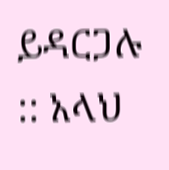ይዳርጋሉ :: አላህ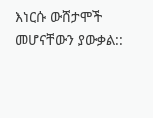እነርሱ ውሸታሞች መሆናቸውን ያውቃል::